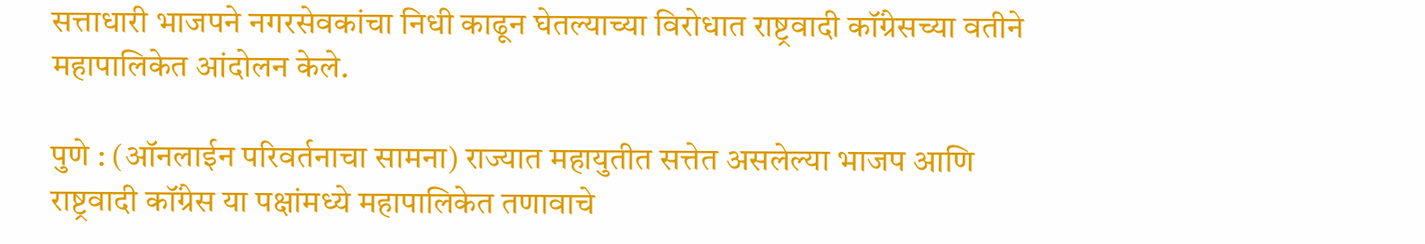सत्ताधारी भाजपने नगरसेवकांचा निधी काढून घेतल्याच्या विरोधात राष्ट्रवादी कॉंग्रेसच्या वतीने महापालिकेत आंदोलन केले.

पुणे : (ऑनलाईन परिवर्तनाचा सामना) राज्यात महायुतीत सत्तेत असलेल्या भाजप आणि राष्ट्रवादी कॉंग्रेस या पक्षांमध्ये महापालिकेत तणावाचे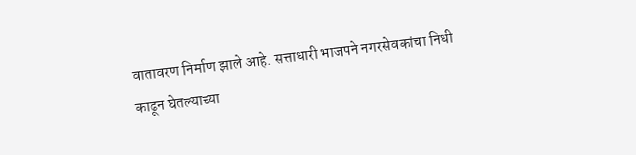वातावरण निर्माण झाले आहे. सत्ताधारी भाजपने नगरसेवकांचा निधी काढून घेतल्याच्या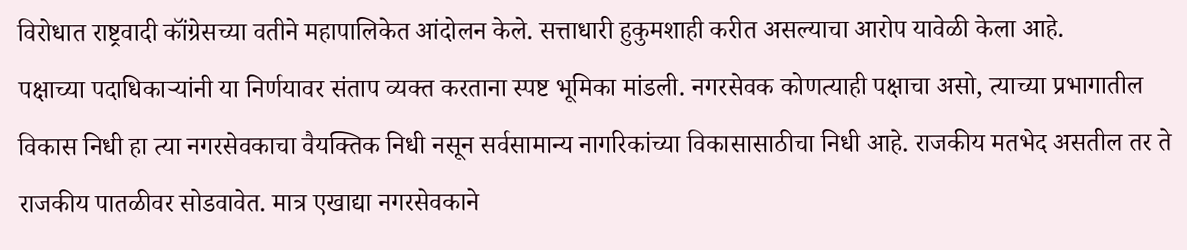विरोधात राष्ट्रवादी कॉंग्रेसच्या वतीने महापालिकेत आंदोलन केले. सत्ताधारी हुकुमशाही करीत असल्याचा आरोप यावेळी केला आहे.
पक्षाच्या पदाधिकाऱ्यांनी या निर्णयावर संताप व्यक्त करताना स्पष्ट भूमिका मांडली. नगरसेवक कोणत्याही पक्षाचा असो, त्याच्या प्रभागातील विकास निधी हा त्या नगरसेवकाचा वैयक्तिक निधी नसून सर्वसामान्य नागरिकांच्या विकासासाठीचा निधी आहे. राजकीय मतभेद असतील तर ते राजकीय पातळीवर सोडवावेत. मात्र एखाद्या नगरसेवकाने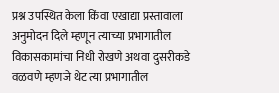प्रश्न उपस्थित केला किंवा एखाद्या प्रस्तावाला अनुमोदन दिले म्हणून त्याच्या प्रभागातील विकासकामांचा निधी रोखणे अथवा दुसरीकडे वळवणे म्हणजे थेट त्या प्रभागातील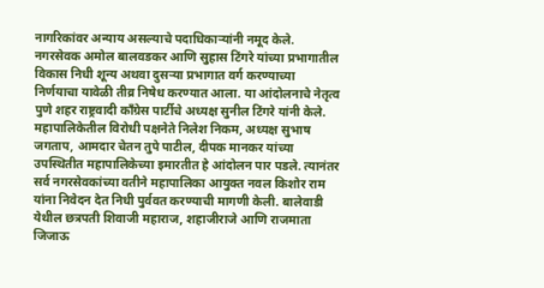नागरिकांवर अन्याय असल्याचे पदाधिकाऱ्यांनी नमूद केले.
नगरसेवक अमोल बालवडकर आणि सुहास टिंगरे यांच्या प्रभागातील विकास निधी शून्य अथवा दुसऱ्या प्रभागात वर्ग करण्याच्या निर्णयाचा यावेळी तीव्र निषेध करण्यात आला. या आंदोलनाचे नेतृत्व पुणे शहर राष्ट्रवादी काँग्रेस पार्टीचे अध्यक्ष सुनील टिंगरे यांनी केले. महापालिकेतील विरोधी पक्षनेते निलेश निकम, अध्यक्ष सुभाष जगताप, आमदार चेतन तुपे पाटील, दीपक मानकर यांच्या उपस्थितीत महापालिकेच्या इमारतीत हे आंदोलन पार पडले. त्यानंतर सर्व नगरसेवकांच्या वतीने महापालिका आयुक्त नवल किशोर राम यांना निवेदन देत निधी पुर्ववत करण्याची मागणी केली. बालेवाडी येथील छत्रपती शिवाजी महाराज, शहाजीराजे आणि राजमाता जिजाऊ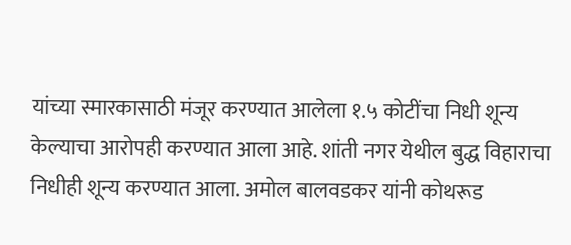यांच्या स्मारकासाठी मंजूर करण्यात आलेला १.५ कोटींचा निधी शून्य केल्याचा आरोपही करण्यात आला आहे. शांती नगर येथील बुद्ध विहाराचा निधीही शून्य करण्यात आला. अमोल बालवडकर यांनी कोथरूड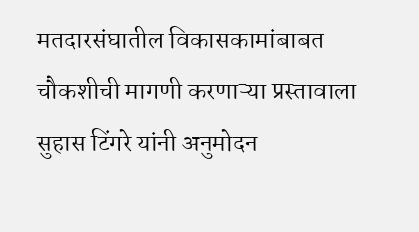मतदारसंघातील विकासकामांबाबत चौकशीची मागणी करणाऱ्या प्रस्तावाला सुहास टिंगरे यांनी अनुमोदन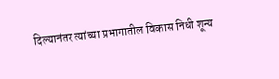दिल्यानंतर त्यांच्या प्रभागातील विकास निधी शून्य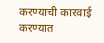करण्याची कारवाई करण्यात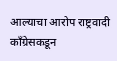आल्याचा आरोप राष्ट्रवादी काँग्रेसकडून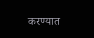करण्यात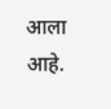आला आहे.